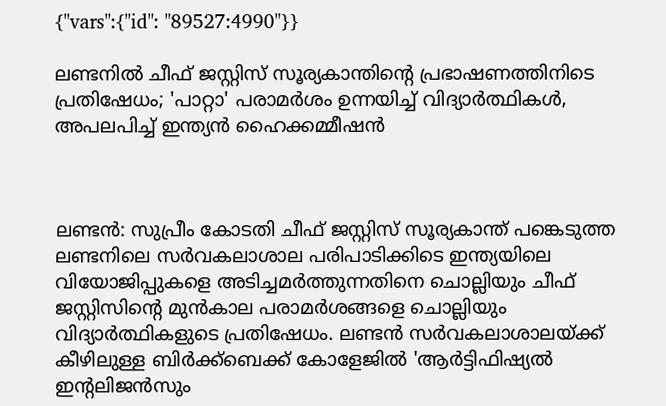{"vars":{"id": "89527:4990"}}

ലണ്ടനിൽ ചീഫ് ജസ്റ്റിസ് സൂര്യകാന്തിന്റെ പ്രഭാഷണത്തിനിടെ പ്രതിഷേധം; 'പാറ്റാ' പരാമർശം ഉന്നയിച്ച് വിദ്യാർത്ഥികൾ, അപലപിച്ച് ഇന്ത്യൻ ഹൈക്കമ്മീഷൻ



ലണ്ടൻ: സുപ്രീം കോടതി ചീഫ് ജസ്റ്റിസ് സൂര്യകാന്ത് പങ്കെടുത്ത ലണ്ടനിലെ സർവകലാശാല പരിപാടിക്കിടെ ഇന്ത്യയിലെ വിയോജിപ്പുകളെ അടിച്ചമർത്തുന്നതിനെ ചൊല്ലിയും ചീഫ് ജസ്റ്റിസിന്റെ മുൻകാല പരാമർശങ്ങളെ ചൊല്ലിയും വിദ്യാർത്ഥികളുടെ പ്രതിഷേധം. ലണ്ടൻ സർവകലാശാലയ്ക്ക് കീഴിലുള്ള ബിർക്ക്‌ബെക്ക് കോളേജിൽ 'ആർട്ടിഫിഷ്യൽ ഇന്റലിജൻസും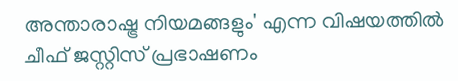അന്താരാഷ്ട്ര നിയമങ്ങളും' എന്ന വിഷയത്തിൽ ചീഫ് ജസ്റ്റിസ് പ്രഭാഷണം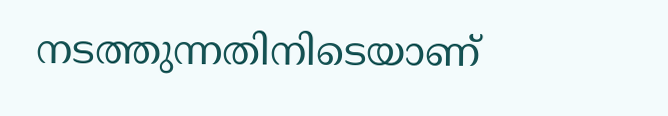നടത്തുന്നതിനിടെയാണ്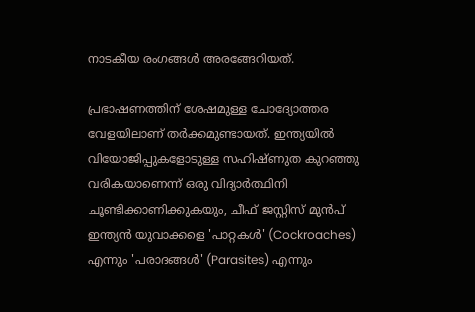നാടകീയ രംഗങ്ങൾ അരങ്ങേറിയത്.

പ്രഭാഷണത്തിന് ശേഷമുള്ള ചോദ്യോത്തര വേളയിലാണ് തർക്കമുണ്ടായത്. ഇന്ത്യയിൽ വിയോജിപ്പുകളോടുള്ള സഹിഷ്ണുത കുറഞ്ഞു വരികയാണെന്ന് ഒരു വിദ്യാർത്ഥിനി ചൂണ്ടിക്കാണിക്കുകയും, ചീഫ് ജസ്റ്റിസ് മുൻപ് ഇന്ത്യൻ യുവാക്കളെ 'പാറ്റകൾ' (Cockroaches) എന്നും 'പരാദങ്ങൾ' (Parasites) എന്നും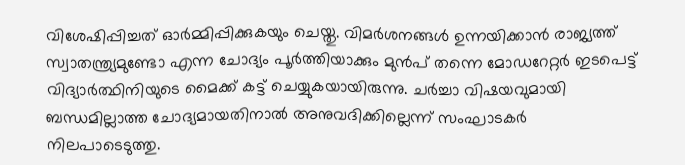വിശേഷിപ്പിച്ചത് ഓർമ്മിപ്പിക്കുകയും ചെയ്തു. വിമർശനങ്ങൾ ഉന്നയിക്കാൻ രാജ്യത്ത് സ്വാതന്ത്ര്യമുണ്ടോ എന്ന ചോദ്യം പൂർത്തിയാക്കും മുൻപ് തന്നെ മോഡറേറ്റർ ഇടപെട്ട് വിദ്യാർത്ഥിനിയുടെ മൈക്ക് കട്ട് ചെയ്യുകയായിരുന്നു. ചർച്ചാ വിഷയവുമായി ബന്ധമില്ലാത്ത ചോദ്യമായതിനാൽ അനുവദിക്കില്ലെന്ന് സംഘാടകർ നിലപാടെടുത്തു.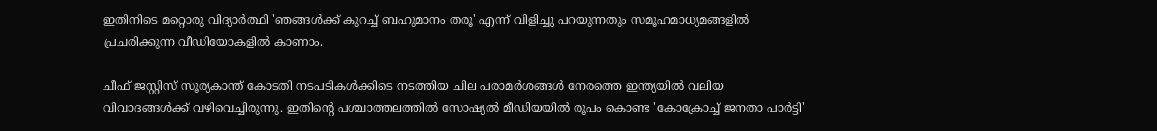ഇതിനിടെ മറ്റൊരു വിദ്യാർത്ഥി 'ഞങ്ങൾക്ക് കുറച്ച് ബഹുമാനം തരൂ' എന്ന് വിളിച്ചു പറയുന്നതും സമൂഹമാധ്യമങ്ങളിൽ പ്രചരിക്കുന്ന വീഡിയോകളിൽ കാണാം.

ചീഫ് ജസ്റ്റിസ് സൂര്യകാന്ത് കോടതി നടപടികൾക്കിടെ നടത്തിയ ചില പരാമർശങ്ങൾ നേരത്തെ ഇന്ത്യയിൽ വലിയ വിവാദങ്ങൾക്ക് വഴിവെച്ചിരുന്നു. ഇതിന്റെ പശ്ചാത്തലത്തിൽ സോഷ്യൽ മീഡിയയിൽ രൂപം കൊണ്ട 'കോക്രോച്ച് ജനതാ പാർട്ടി'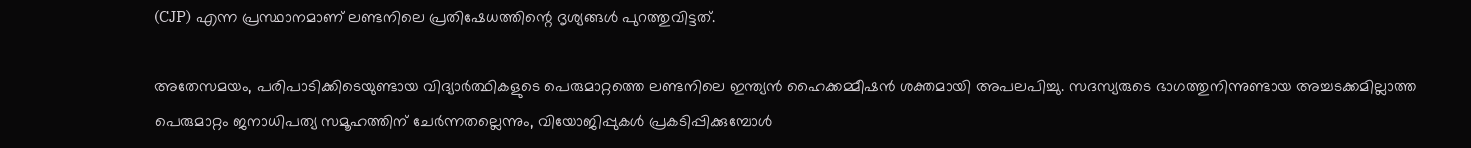(CJP) എന്ന പ്രസ്ഥാനമാണ് ലണ്ടനിലെ പ്രതിഷേധത്തിന്റെ ദൃശ്യങ്ങൾ പുറത്തുവിട്ടത്.

അതേസമയം, പരിപാടിക്കിടെയുണ്ടായ വിദ്യാർത്ഥികളുടെ പെരുമാറ്റത്തെ ലണ്ടനിലെ ഇന്ത്യൻ ഹൈക്കമ്മീഷൻ ശക്തമായി അപലപിച്ചു. സദസ്യരുടെ ഭാഗത്തുനിന്നുണ്ടായ അച്ചടക്കമില്ലാത്ത പെരുമാറ്റം ജനാധിപത്യ സമൂഹത്തിന് ചേർന്നതല്ലെന്നും, വിയോജിപ്പുകൾ പ്രകടിപ്പിക്കുമ്പോൾ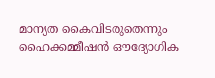മാന്യത കൈവിടരുതെന്നും ഹൈക്കമ്മീഷൻ ഔദ്യോഗിക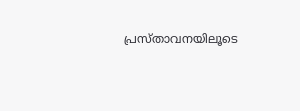പ്രസ്താവനയിലൂടെ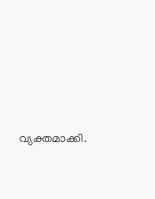വ്യക്തമാക്കി.